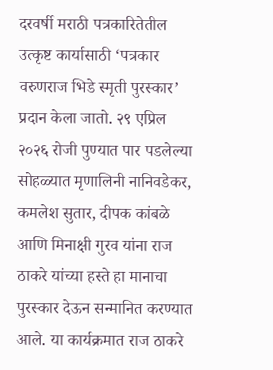दरवर्षी मराठी पत्रकारितेतील उत्कृष्ट कार्यासाठी ‘पत्रकार वरुणराज भिडे स्मृती पुरस्कार’ प्रदान केला जातो. २९ एप्रिल २०२६ रोजी पुण्यात पार पडलेल्या सोहळ्यात मृणालिनी नानिवडेकर, कमलेश सुतार, दीपक कांबळे आणि मिनाक्षी गुरव यांना राज ठाकरे यांच्या हस्ते हा मानाचा पुरस्कार देऊन सन्मानित करण्यात आले. या कार्यक्रमात राज ठाकरे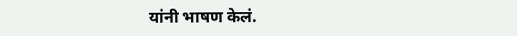यांनी भाषण केलं.